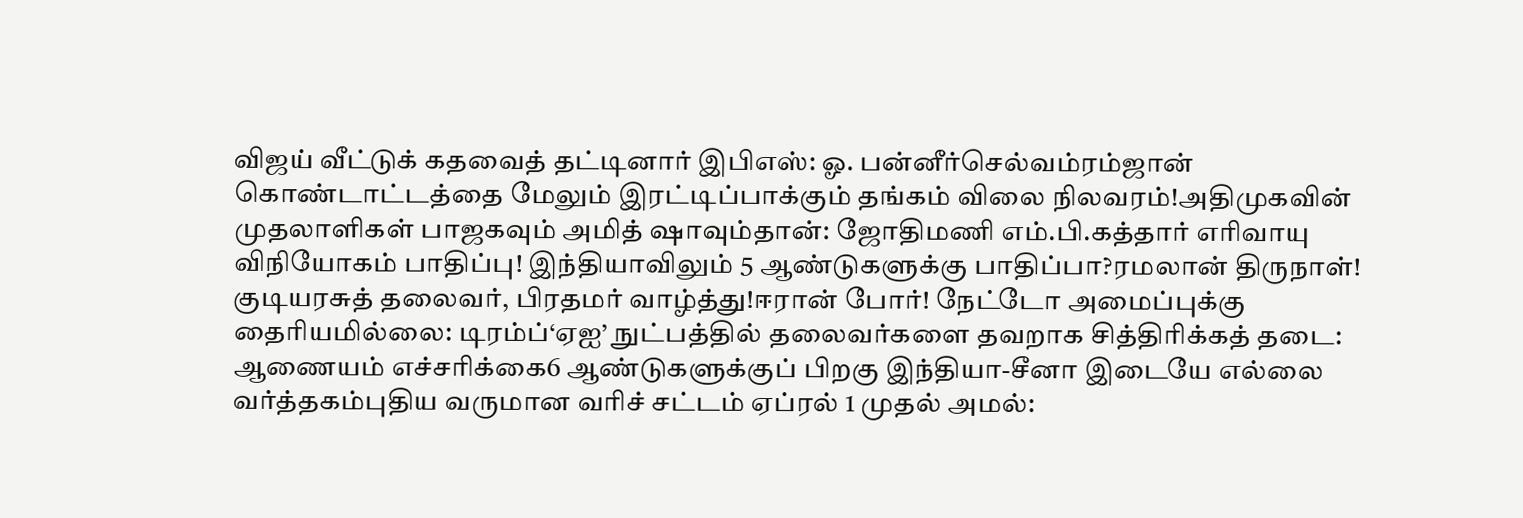விஜய் வீட்டுக் கதவைத் தட்டினார் இபிஎஸ்: ஓ. பன்னீர்செல்வம்ரம்ஜான் கொண்டாட்டத்தை மேலும் இரட்டிப்பாக்கும் தங்கம் விலை நிலவரம்!அதிமுகவின் முதலாளிகள் பாஜகவும் அமித் ஷாவும்தான்: ஜோதிமணி எம்.பி.கத்தார் எரிவாயு விநியோகம் பாதிப்பு! இந்தியாவிலும் 5 ஆண்டுகளுக்கு பாதிப்பா?ரமலான் திருநாள்! குடியரசுத் தலைவர், பிரதமர் வாழ்த்து!ஈரான் போர்! நேட்டோ அமைப்புக்கு தைரியமில்லை: டிரம்ப்‘ஏஐ’ நுட்பத்தில் தலைவர்களை தவறாக சித்திரிக்கத் தடை: ஆணையம் எச்சரிக்கை6 ஆண்டுகளுக்குப் பிறகு இந்தியா-சீனா இடையே எல்லை வர்த்தகம்புதிய வருமான வரிச் சட்டம் ஏப்ரல் 1 முதல் அமல்: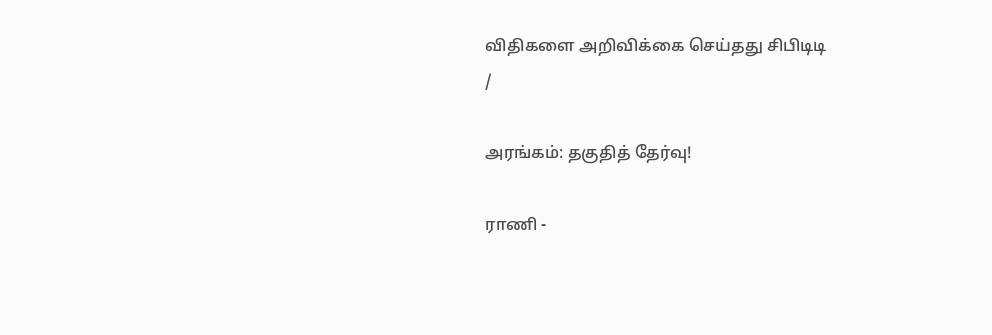விதிகளை அறிவிக்கை செய்தது சிபிடிடி
/

அரங்கம்: தகுதித் தேர்வு!

ராணி -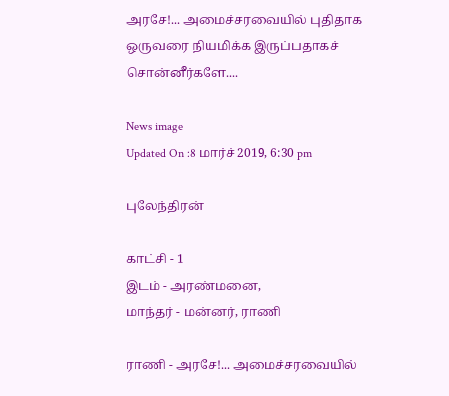அரசே!... அமைச்சரவையில் புதிதாக ஒருவரை நியமிக்க இருப்பதாகச் சொன்னீர்களே....

News image
Updated On :8 மார்ச் 2019, 6:30 pm

புலேந்திரன்

காட்சி - 1
இடம் - அரண்மனை,
மாந்தர் - மன்னர், ராணி

ராணி - அரசே!... அமைச்சரவையில்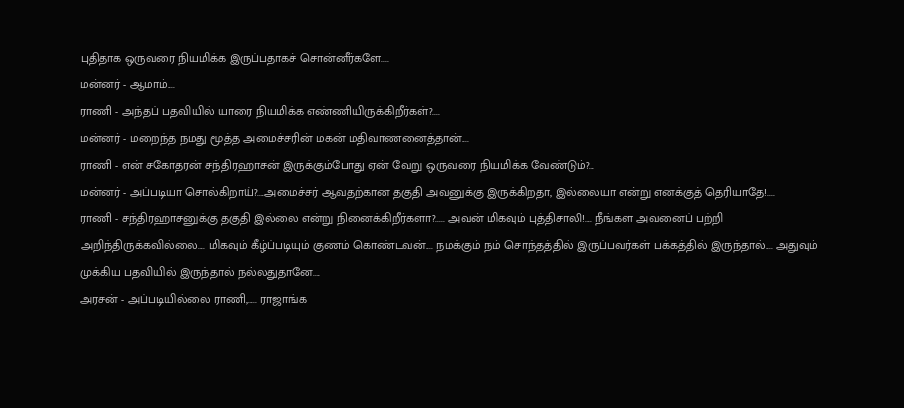புதிதாக ஒருவரை நியமிக்க இருப்பதாகச் சொன்னீர்களே....
மன்னர் - ஆமாம்....
ராணி - அந்தப் பதவியில் யாரை நியமிக்க எண்ணியிருக்கிறீர்கள்?....
மன்னர் - மறைந்த நமது மூத்த அமைச்சரின் மகன் மதிவாணனைத்தான்....
ராணி - என் சகோதரன் சந்திரஹாசன் இருக்கும்போது ஏன் வேறு ஒருவரை நியமிக்க வேண்டும்?...
மன்னர் - அப்படியா சொல்கிறாய்?....அமைச்சர் ஆவதற்கான தகுதி அவனுக்கு இருக்கிறதா, இல்லையா என்று எனக்குத் தெரியாதே!....
ராணி - சந்திரஹாசனுக்கு தகுதி இல்லை என்று நினைக்கிறீர்களா?..... அவன் மிகவும் புத்திசாலி!.... நீங்கள அவனைப் பற்றி அறிந்திருக்கவில்லை.... மிகவும் கீழ்ப்படியும் குணம் கொண்டவன்.... நமக்கும் நம் சொந்தத்தில் இருப்பவர்கள் பக்கத்தில் இருந்தால்.... அதுவும் முக்கிய பதவியில் இருந்தால் நல்லதுதானே....
அரசன் - அப்படியில்லை ராணி,..... ராஜாங்க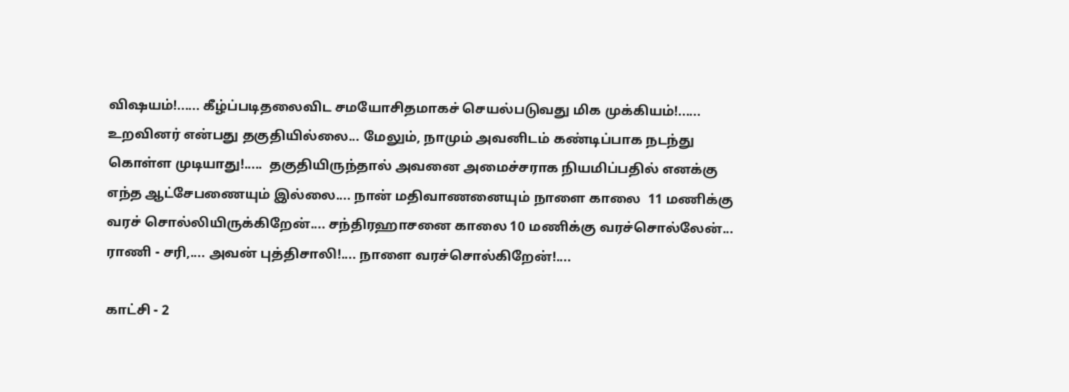விஷயம்!...... கீழ்ப்படிதலைவிட சமயோசிதமாகச் செயல்படுவது மிக முக்கியம்!...... உறவினர் என்பது தகுதியில்லை... மேலும், நாமும் அவனிடம் கண்டிப்பாக நடந்து கொள்ள முடியாது!.....  தகுதியிருந்தால் அவனை அமைச்சராக நியமிப்பதில் எனக்கு எந்த ஆட்சேபணையும் இல்லை.... நான் மதிவாணனையும் நாளை காலை  11 மணிக்கு  வரச் சொல்லியிருக்கிறேன்.... சந்திரஹாசனை காலை 10 மணிக்கு வரச்சொல்லேன்...
ராணி - சரி,.... அவன் புத்திசாலி!.... நாளை வரச்சொல்கிறேன்!....

காட்சி - 2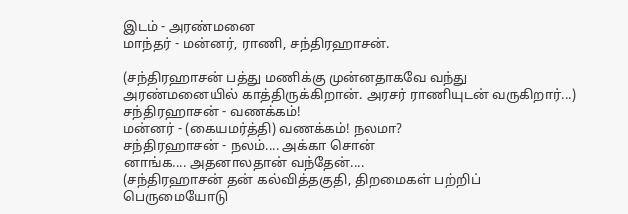இடம் - அரண்மனை
மாந்தர் - மன்னர், ராணி, சந்திரஹாசன்.

(சந்திரஹாசன் பத்து மணிக்கு முன்னதாகவே வந்து அரண்மனையில் காத்திருக்கிறான். அரசர் ராணியுடன் வருகிறார்...)
சந்திரஹாசன் - வணக்கம்!
மன்னர் - (கையமர்த்தி) வணக்கம்! நலமா?
சந்திரஹாசன் - நலம்.... அக்கா சொன்
னாங்க.... அதனாலதான் வந்தேன்....
(சந்திரஹாசன் தன் கல்வித்தகுதி, திறமைகள் பற்றிப் பெருமையோடு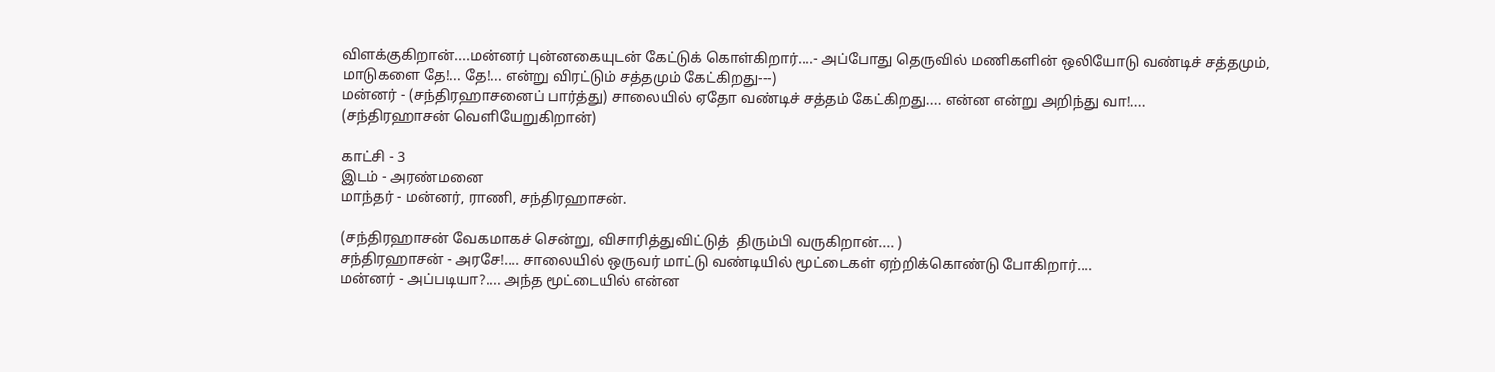விளக்குகிறான்....மன்னர் புன்னகையுடன் கேட்டுக் கொள்கிறார்....- அப்போது தெருவில் மணிகளின் ஒலியோடு வண்டிச் சத்தமும், மாடுகளை தே!... தே!... என்று விரட்டும் சத்தமும் கேட்கிறது---)
மன்னர் - (சந்திரஹாசனைப் பார்த்து) சாலையில் ஏதோ வண்டிச் சத்தம் கேட்கிறது.... என்ன என்று அறிந்து வா!....
(சந்திரஹாசன் வெளியேறுகிறான்)

காட்சி - 3
இடம் - அரண்மனை
மாந்தர் - மன்னர், ராணி, சந்திரஹாசன்.

(சந்திரஹாசன் வேகமாகச் சென்று, விசாரித்துவிட்டுத்  திரும்பி வருகிறான்.... )
சந்திரஹாசன் - அரசே!.... சாலையில் ஒருவர் மாட்டு வண்டியில் மூட்டைகள் ஏற்றிக்கொண்டு போகிறார்....
மன்னர் - அப்படியா?.... அந்த மூட்டையில் என்ன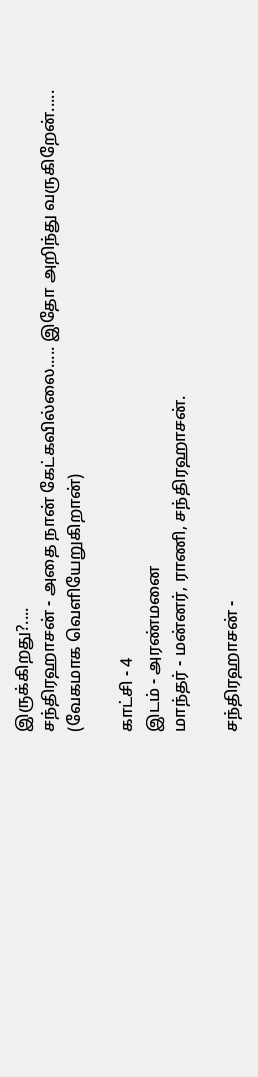இருக்கிறது?....
சந்திரஹாசன் - அதை நான் கேட்கவில்லை..... இதோ அறிந்து வருகிறேன்.....
(வேகமாக வெளியேறுகிறான்)

காட்சி - 4
இடம் - அரண்மனை
மாந்தர் - மன்னர், ராணி, சந்திரஹாசன்.

சந்திரஹாசன் -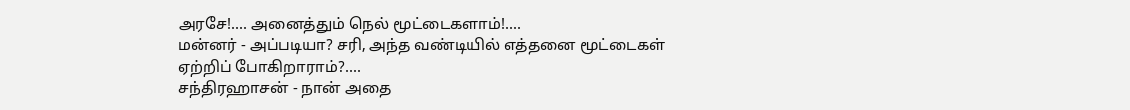அரசே!.... அனைத்தும் நெல் மூட்டைகளாம்!....
மன்னர் - அப்படியா? சரி, அந்த வண்டியில் எத்தனை மூட்டைகள் ஏற்றிப் போகிறாராம்?....
சந்திரஹாசன் - நான் அதை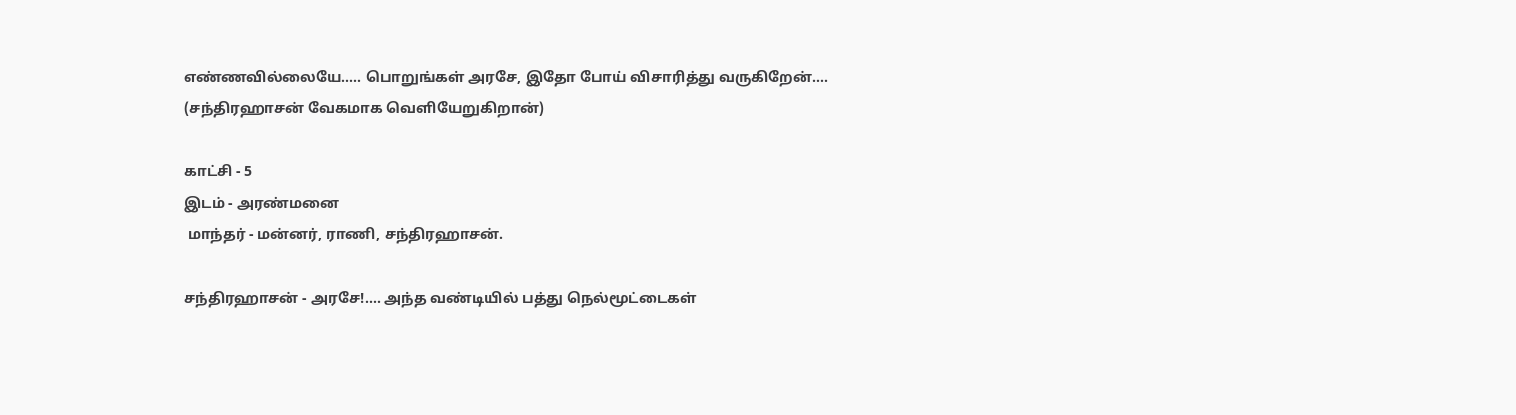எண்ணவில்லையே..... பொறுங்கள் அரசே, இதோ போய் விசாரித்து வருகிறேன்....
(சந்திரஹாசன் வேகமாக வெளியேறுகிறான்)

காட்சி - 5
இடம் - அரண்மனை
 மாந்தர் - மன்னர், ராணி, சந்திரஹாசன்.

சந்திரஹாசன் - அரசே!.... அந்த வண்டியில் பத்து நெல்மூட்டைகள்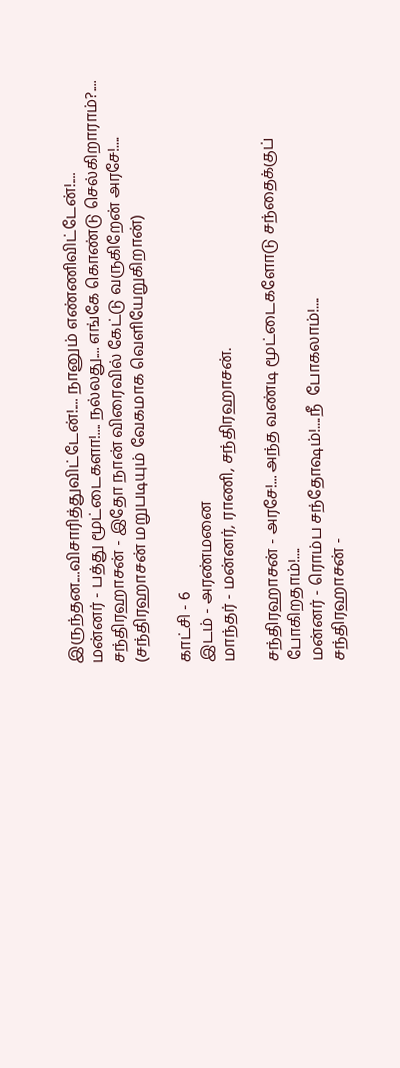இருந்தன....விசாரித்துவிட்டேன்!.... நானும் எண்ணிவிட்டேன்!....
மன்னர் - பத்து மூட்டைகளா!.... நல்லது.... எங்கே கொண்டு செல்கிறாராம்?....
சந்திரஹாசன் - இதோ நான் விரைவில் கேட்டு வருகிறேன் அரசே!....
(சந்திரஹாசன் மறுபடியும் வேகமாக வெளியேறுகிறான்)

காட்சி - 6
இடம் - அரண்மனை
மாந்தர் - மன்னர், ராணி, சந்திரஹாசன்.

சந்திரஹாசன் - அரசே!... அந்த வண்டி மூட்டைகளோடு சந்தைக்குப் போகிறதாம்!....
மன்னர் - ரொம்ப சந்தோஷம்!....நீ  போகலாம்!....
சந்திரஹாசன் -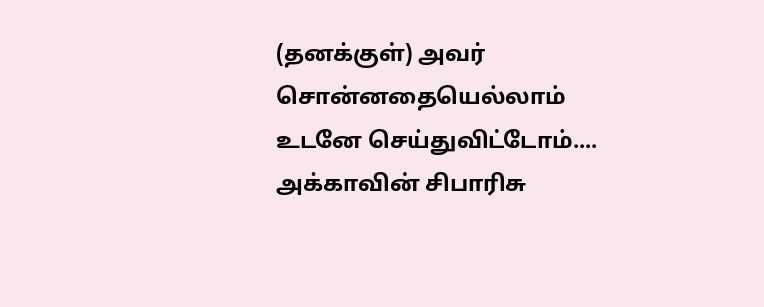(தனக்குள்) அவர் சொன்னதையெல்லாம்  உடனே செய்துவிட்டோம்.... அக்காவின் சிபாரிசு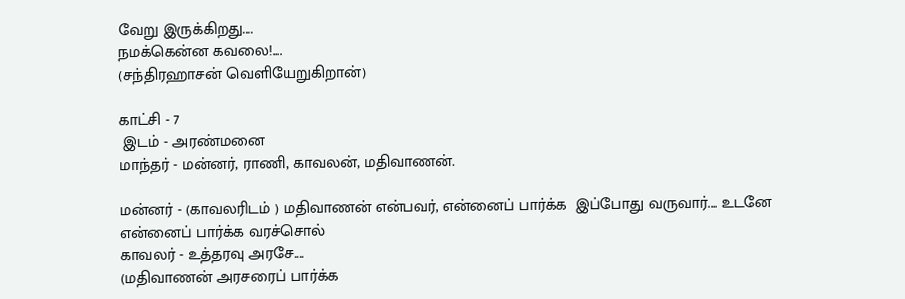வேறு இருக்கிறது....
நமக்கென்ன கவலை!....
(சந்திரஹாசன் வெளியேறுகிறான்)

காட்சி - 7
 இடம் - அரண்மனை
மாந்தர் - மன்னர், ராணி, காவலன், மதிவாணன்.

மன்னர் - (காவலரிடம் ) மதிவாணன் என்பவர், என்னைப் பார்க்க  இப்போது வருவார்.... உடனே என்னைப் பார்க்க வரச்சொல்
காவலர் - உத்தரவு அரசே....
(மதிவாணன் அரசரைப் பார்க்க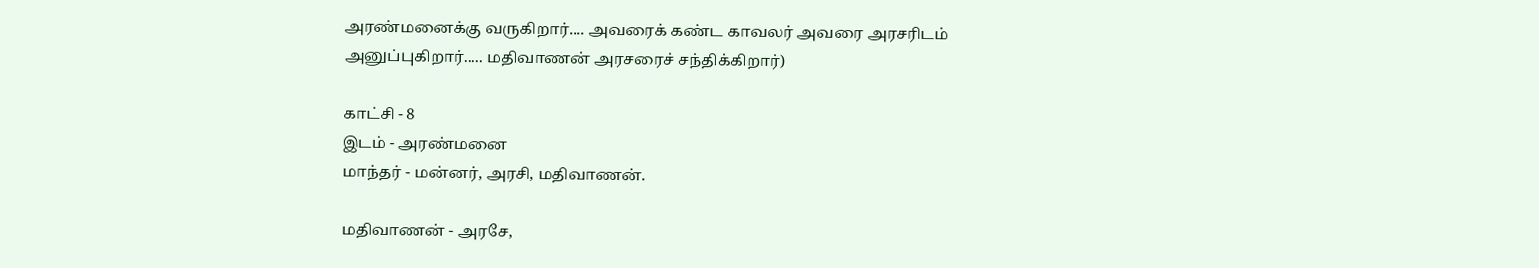அரண்மனைக்கு வருகிறார்.... அவரைக் கண்ட காவலர் அவரை அரசரிடம் அனுப்புகிறார்..... மதிவாணன் அரசரைச் சந்திக்கிறார்)

காட்சி - 8
இடம் - அரண்மனை
மாந்தர் - மன்னர், அரசி, மதிவாணன்.

மதிவாணன் - அரசே,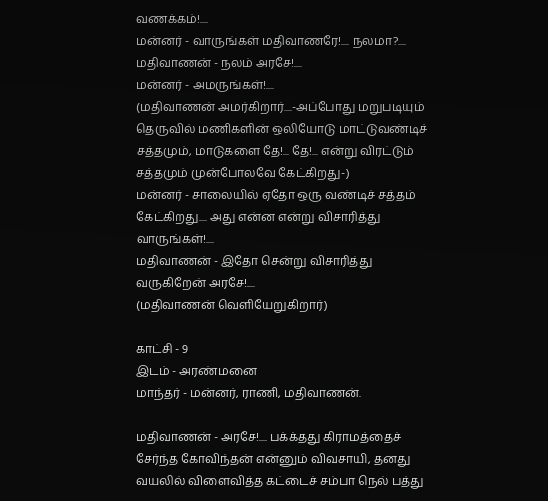வணக்கம்!....
மன்னர் - வாருங்கள் மதிவாணரே!.... நலமா?....
மதிவாணன் - நலம் அரசே!....
மன்னர் - அமருங்கள்!....
(மதிவாணன் அமர்கிறார்....-அப்போது மறுபடியும்  தெருவில் மணிகளின் ஒலியோடு மாட்டுவண்டிச் சத்தமும், மாடுகளை தே!... தே!... என்று விரட்டும் சத்தமும் முன்போலவே கேட்கிறது-)
மன்னர் - சாலையில் ஏதோ ஒரு வண்டிச் சத்தம் கேட்கிறது.... அது என்ன என்று விசாரித்து வாருங்கள்!....
மதிவாணன் - இதோ சென்று விசாரித்து வருகிறேன் அரசே!....
(மதிவாணன் வெளியேறுகிறார்)

காட்சி - 9
இடம் - அரண்மனை
மாந்தர் - மன்னர், ராணி, மதிவாணன்.

மதிவாணன் - அரசே!.... பக்க்தது கிராமத்தைச் சேர்ந்த கோவிந்தன் என்னும் விவசாயி, தனது வயலில் விளைவித்த கட்டைச் சம்பா நெல் பத்து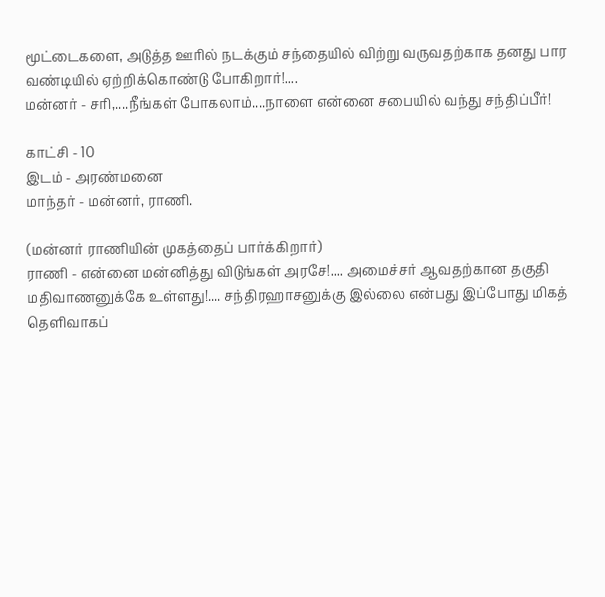மூட்டைகளை, அடுத்த ஊரில் நடக்கும் சந்தையில் விற்று வருவதற்காக தனது பார வண்டியில் ஏற்றிக்கொண்டு போகிறார்!....
மன்னர் - சரி,....நீங்கள் போகலாம்....நாளை என்னை சபையில் வந்து சந்திப்பீர்!

காட்சி - 10
இடம் - அரண்மனை
மாந்தர் - மன்னர், ராணி.

(மன்னர் ராணியின் முகத்தைப் பார்க்கிறார்)
ராணி - என்னை மன்னித்து விடுங்கள் அரசே!.... அமைச்சர் ஆவதற்கான தகுதி மதிவாணனுக்கே உள்ளது!.... சந்திரஹாசனுக்கு இல்லை என்பது இப்போது மிகத் தெளிவாகப்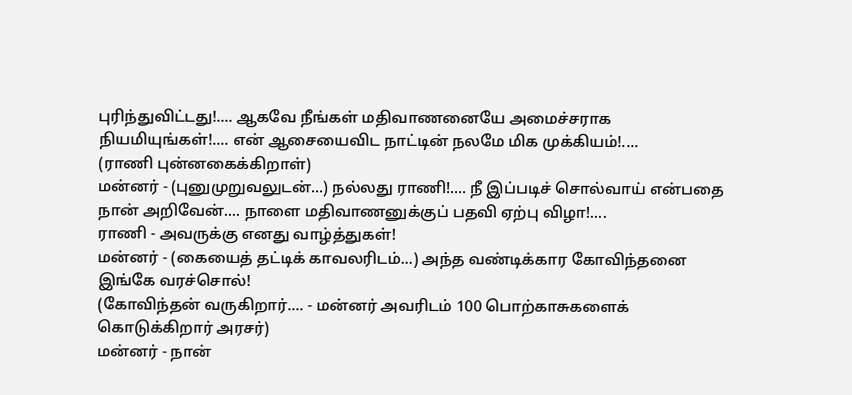புரிந்துவிட்டது!.... ஆகவே நீங்கள் மதிவாணனையே அமைச்சராக நியமியுங்கள்!.... என் ஆசையைவிட நாட்டின் நலமே மிக முக்கியம்!....
(ராணி புன்னகைக்கிறாள்)
மன்னர் - (புனுமுறுவலுடன்...) நல்லது ராணி!.... நீ இப்படிச் சொல்வாய் என்பதை நான் அறிவேன்.... நாளை மதிவாணனுக்குப் பதவி ஏற்பு விழா!....
ராணி - அவருக்கு எனது வாழ்த்துகள்!
மன்னர் - (கையைத் தட்டிக் காவலரிடம்...) அந்த வண்டிக்கார கோவிந்தனை இங்கே வரச்சொல்!
(கோவிந்தன் வருகிறார்.... - மன்னர் அவரிடம் 100 பொற்காசுகளைக் கொடுக்கிறார் அரசர்)
மன்னர் - நான்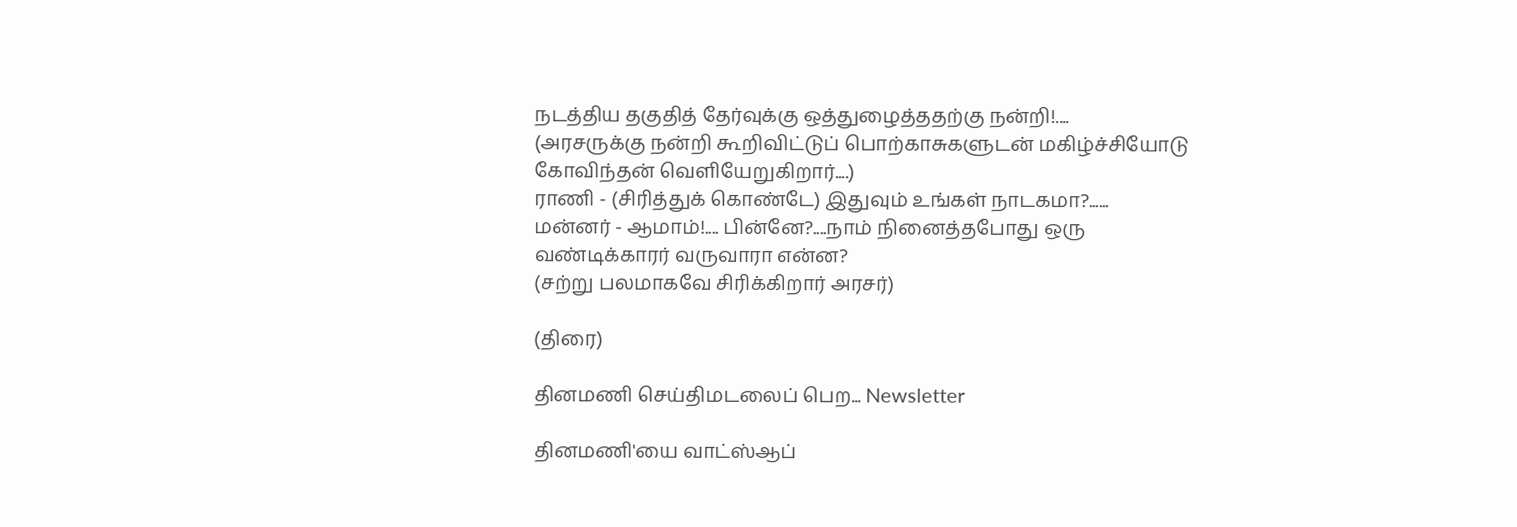நடத்திய தகுதித் தேர்வுக்கு ஒத்துழைத்ததற்கு நன்றி!....
(அரசருக்கு நன்றி கூறிவிட்டுப் பொற்காசுகளுடன் மகிழ்ச்சியோடு  கோவிந்தன் வெளியேறுகிறார்....)
ராணி - (சிரித்துக் கொண்டே) இதுவும் உங்கள் நாடகமா?......
மன்னர் - ஆமாம்!.... பின்னே?....நாம் நினைத்தபோது ஒரு வண்டிக்காரர் வருவாரா என்ன?
(சற்று பலமாகவே சிரிக்கிறார் அரசர்)

(திரை)

தினமணி செய்திமடலைப் பெற... Newsletter

தினமணி'யை வாட்ஸ்ஆப்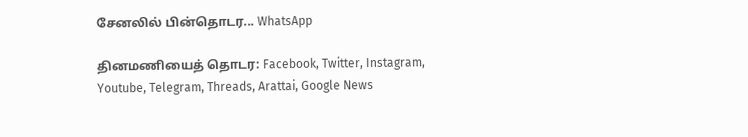சேனலில் பின்தொடர... WhatsApp

தினமணியைத் தொடர: Facebook, Twitter, Instagram, Youtube, Telegram, Threads, Arattai, Google News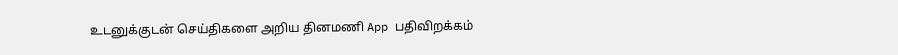உடனுக்குடன் செய்திகளை அறிய தினமணி App பதிவிறக்கம்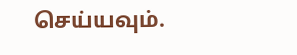செய்யவும்.